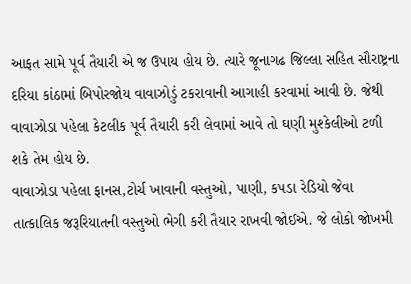આફત સામે પૂર્વ તૈયારી એ જ ઉપાય હોય છે. ત્યારે જૂનાગઢ જિલ્લા સહિત સૌરાષ્ટ્રના દરિયા કાંઠામાં બિપોરજોય વાવાઝોડું ટકરાવાની આગાહી કરવામાં આવી છે. જેથી વાવાઝોડા પહેલા કેટલીક પૂર્વ તૈયારી કરી લેવામાં આવે તો ઘણી મુશ્કેલીઓ ટળી શકે તેમ હોય છે.
વાવાઝોડા પહેલા ફાનસ,ટોર્ચ ખાવાની વસ્તુઓ, પાણી, કપડા રેડિયો જેવા તાત્કાલિક જરૂરિયાતની વસ્તુઓ ભેગી કરી તૈયાર રાખવી જોઈએ. જે લોકો જોખમી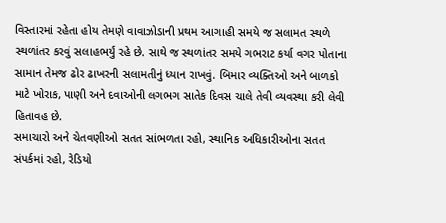વિસ્તારમાં રહેતા હોય તેમણે વાવાઝોડાની પ્રથમ આગાહી સમયે જ સલામત સ્થળે સ્થળાંતર કરવું સલાહભર્યું રહે છે. સાથે જ સ્થળાંતર સમયે ગભરાટ કર્યા વગર પોતાના સામાન તેમજ ઢોર ઢાખરની સલામતીનું ધ્યાન રાખવું. બિમાર વ્યક્તિઓ અને બાળકો માટે ખોરાક, પાણી અને દવાઓની લગભગ સાતેક દિવસ ચાલે તેવી વ્યવસ્થા કરી લેવી હિતાવહ છે.
સમાચારો અને ચેતવણીઓ સતત સાંભળતા રહો, સ્થાનિક અધિકારીઓના સતત સંપર્કમાં રહો, રેડિયો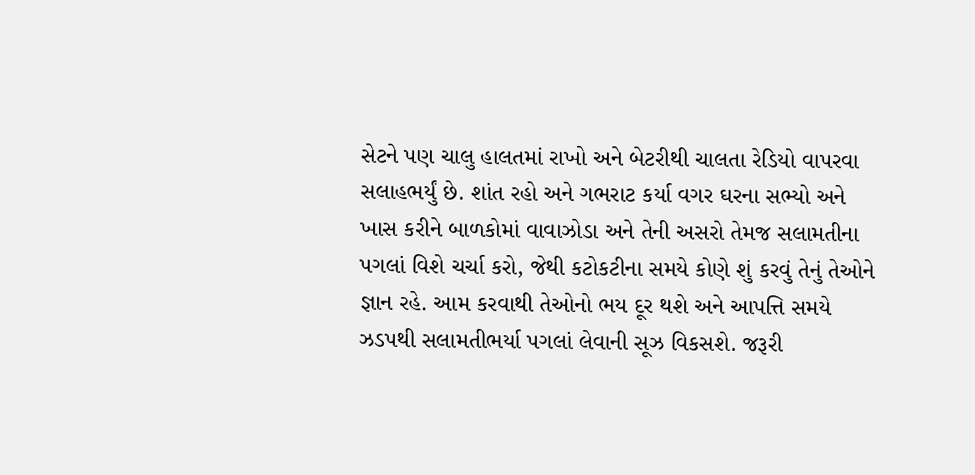સેટને પણ ચાલુ હાલતમાં રાખો અને બેટરીથી ચાલતા રેડિયો વાપરવા સલાહભર્યું છે. શાંત રહો અને ગભરાટ કર્યા વગર ઘરના સભ્યો અને ખાસ કરીને બાળકોમાં વાવાઝોડા અને તેની અસરો તેમજ સલામતીના પગલાં વિશે ચર્ચા કરો, જેથી કટોકટીના સમયે કોણે શું કરવું તેનું તેઓને જ્ઞાન રહે. આમ કરવાથી તેઓનો ભય દૂર થશે અને આપત્તિ સમયે ઝડપથી સલામતીભર્યા પગલાં લેવાની સૂઝ વિકસશે. જરૂરી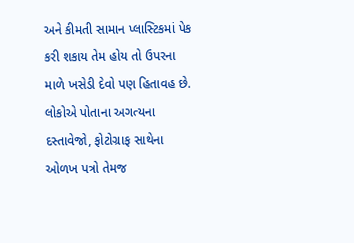અને કીમતી સામાન પ્લાસ્ટિકમાં પેક કરી શકાય તેમ હોય તો ઉપરના માળે ખસેડી દેવો પણ હિતાવહ છે.
લોકોએ પોતાના અગત્યના દસ્તાવેજો, ફોટોગ્રાફ સાથેના ઓળખ પત્રો તેમજ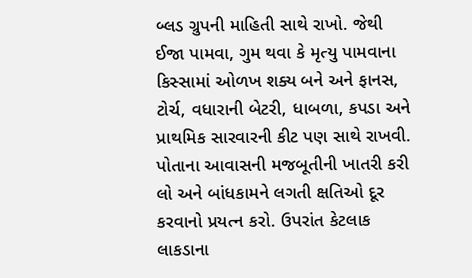બ્લડ ગ્રુપની માહિતી સાથે રાખો. જેથી ઈજા પામવા, ગુમ થવા કે મૃત્યુ પામવાના કિસ્સામાં ઓળખ શક્ય બને અને ફાનસ, ટોર્ચ, વધારાની બેટરી, ધાબળા, કપડા અને પ્રાથમિક સારવારની કીટ પણ સાથે રાખવી. પોતાના આવાસની મજબૂતીની ખાતરી કરી લો અને બાંધકામને લગતી ક્ષતિઓ દૂર કરવાનો પ્રયત્ન કરો. ઉપરાંત કેટલાક લાકડાના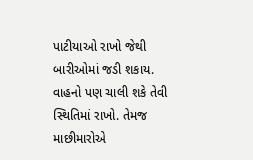પાટીયાઓ રાખો જેથી બારીઓમાં જડી શકાય.
વાહનો પણ ચાલી શકે તેવી સ્થિતિમાં રાખો. તેમજ માછીમારોએ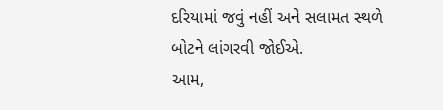દરિયામાં જવું નહીં અને સલામત સ્થળે બોટને લાંગરવી જોઈએ.
આમ,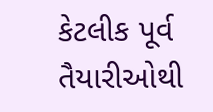કેટલીક પૂર્વ તૈયારીઓથી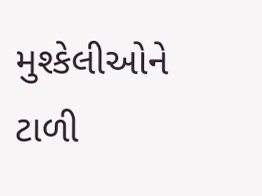મુશ્કેલીઓને ટાળી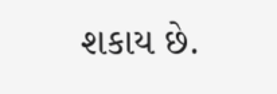શકાય છે.